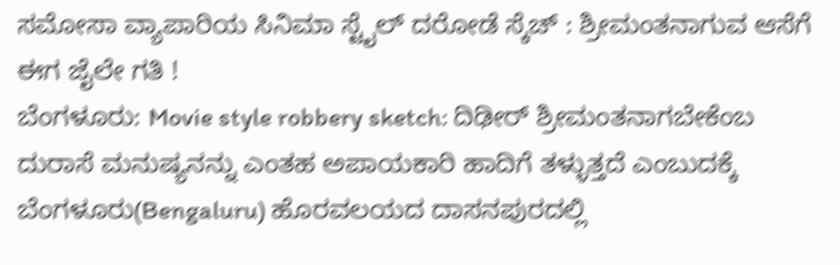ಸಮೋಸಾ ವ್ಯಾಪಾರಿಯ ಸಿನಿಮಾ ಸ್ಟೈಲ್ ದರೋಡೆ ಸ್ಕೆಚ್ : ಶ್ರೀಮಂತನಾಗುವ ಆಸೆಗೆ ಈಗ ಜೈಲೇ ಗತಿ !
ಬೆಂಗಳೂರು: Movie style robbery sketch: ದಿಢೀರ್ ಶ್ರೀಮಂತನಾಗಬೇಕೆಂಬ ದುರಾಸೆ ಮನುಷ್ಯನನ್ನು ಎಂತಹ ಅಪಾಯಕಾರಿ ಹಾದಿಗೆ ತಳ್ಳುತ್ತದೆ ಎಂಬುದಕ್ಕೆ ಬೆಂಗಳೂರು(Bengaluru) ಹೊರವಲಯದ ದಾಸನಪುರದಲ್ಲಿ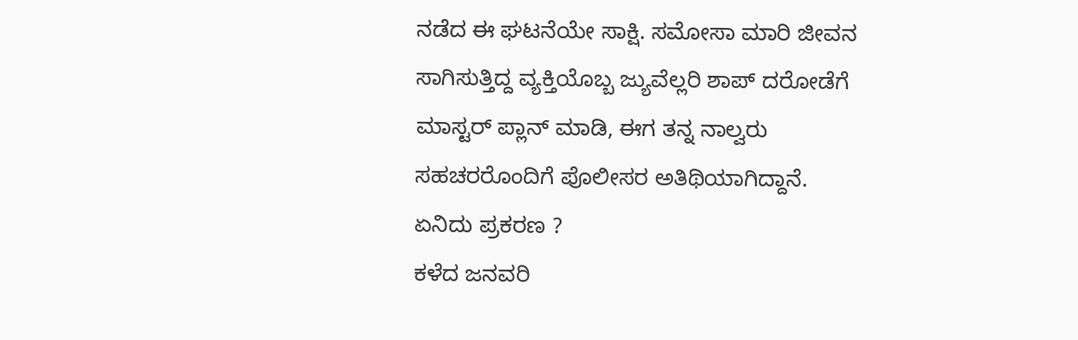ನಡೆದ ಈ ಘಟನೆಯೇ ಸಾಕ್ಷಿ. ಸಮೋಸಾ ಮಾರಿ ಜೀವನ ಸಾಗಿಸುತ್ತಿದ್ದ ವ್ಯಕ್ತಿಯೊಬ್ಬ ಜ್ಯುವೆಲ್ಲರಿ ಶಾಪ್ ದರೋಡೆಗೆ ಮಾಸ್ಟರ್ ಪ್ಲಾನ್ ಮಾಡಿ, ಈಗ ತನ್ನ ನಾಲ್ವರು ಸಹಚರರೊಂದಿಗೆ ಪೊಲೀಸರ ಅತಿಥಿಯಾಗಿದ್ದಾನೆ.
ಏನಿದು ಪ್ರಕರಣ ?
ಕಳೆದ ಜನವರಿ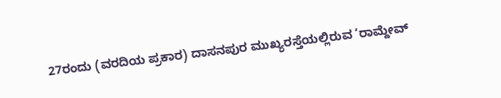27ರಂದು (ವರದಿಯ ಪ್ರಕಾರ) ದಾಸನಪುರ ಮುಖ್ಯರಸ್ತೆಯಲ್ಲಿರುವ ‘ರಾಮ್ದೇವ್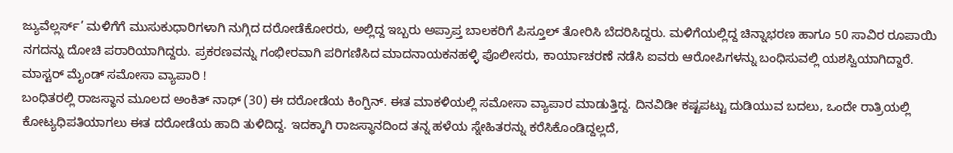ಜ್ಯುವೆಲ್ಲರ್ಸ್’ ಮಳಿಗೆಗೆ ಮುಸುಕುಧಾರಿಗಳಾಗಿ ನುಗ್ಗಿದ ದರೋಡೆಕೋರರು, ಅಲ್ಲಿದ್ದ ಇಬ್ಬರು ಅಪ್ರಾಪ್ತ ಬಾಲಕರಿಗೆ ಪಿಸ್ತೂಲ್ ತೋರಿಸಿ ಬೆದರಿಸಿದ್ದರು. ಮಳಿಗೆಯಲ್ಲಿದ್ದ ಚಿನ್ನಾಭರಣ ಹಾಗೂ 50 ಸಾವಿರ ರೂಪಾಯಿ ನಗದನ್ನು ದೋಚಿ ಪರಾರಿಯಾಗಿದ್ದರು. ಪ್ರಕರಣವನ್ನು ಗಂಭೀರವಾಗಿ ಪರಿಗಣಿಸಿದ ಮಾದನಾಯಕನಹಳ್ಳಿ ಪೊಲೀಸರು, ಕಾರ್ಯಾಚರಣೆ ನಡೆಸಿ ಐವರು ಆರೋಪಿಗಳನ್ನು ಬಂಧಿಸುವಲ್ಲಿ ಯಶಸ್ವಿಯಾಗಿದ್ದಾರೆ.
ಮಾಸ್ಟರ್ ಮೈಂಡ್ ಸಮೋಸಾ ವ್ಯಾಪಾರಿ !
ಬಂಧಿತರಲ್ಲಿ ರಾಜಸ್ಥಾನ ಮೂಲದ ಅಂಕಿತ್ ನಾಥ್ (30) ಈ ದರೋಡೆಯ ಕಿಂಗ್ಪಿನ್. ಈತ ಮಾಕಳಿಯಲ್ಲಿ ಸಮೋಸಾ ವ್ಯಾಪಾರ ಮಾಡುತ್ತಿದ್ದ. ದಿನವಿಡೀ ಕಷ್ಟಪಟ್ಟು ದುಡಿಯುವ ಬದಲು, ಒಂದೇ ರಾತ್ರಿಯಲ್ಲಿ ಕೋಟ್ಯಧಿಪತಿಯಾಗಲು ಈತ ದರೋಡೆಯ ಹಾದಿ ತುಳಿದಿದ್ದ. ಇದಕ್ಕಾಗಿ ರಾಜಸ್ಥಾನದಿಂದ ತನ್ನ ಹಳೆಯ ಸ್ನೇಹಿತರನ್ನು ಕರೆಸಿಕೊಂಡಿದ್ದಲ್ಲದೆ,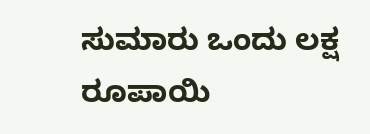ಸುಮಾರು ಒಂದು ಲಕ್ಷ ರೂಪಾಯಿ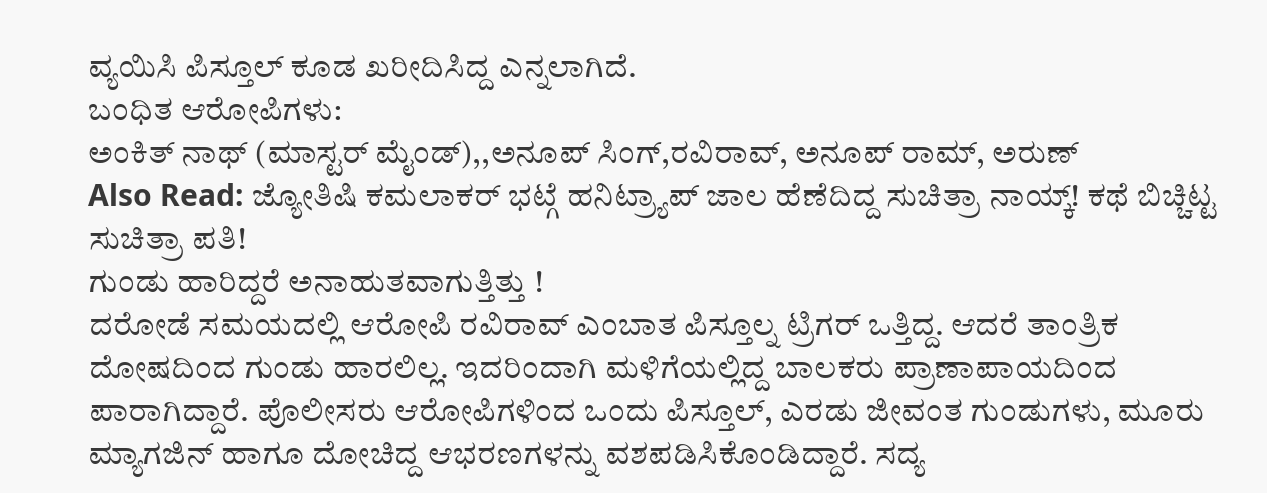ವ್ಯಯಿಸಿ ಪಿಸ್ತೂಲ್ ಕೂಡ ಖರೀದಿಸಿದ್ದ ಎನ್ನಲಾಗಿದೆ.
ಬಂಧಿತ ಆರೋಪಿಗಳು:
ಅಂಕಿತ್ ನಾಥ್ (ಮಾಸ್ಟರ್ ಮೈಂಡ್),,ಅನೂಪ್ ಸಿಂಗ್,ರವಿರಾವ್, ಅನೂಪ್ ರಾಮ್, ಅರುಣ್
Also Read: ಜ್ಯೋತಿಷಿ ಕಮಲಾಕರ್ ಭಟ್ಗೆ ಹನಿಟ್ರ್ಯಾಪ್ ಜಾಲ ಹೆಣೆದಿದ್ದ ಸುಚಿತ್ರಾ ನಾಯ್ಕ್! ಕಥೆ ಬಿಚ್ಚಿಟ್ಟ ಸುಚಿತ್ರಾ ಪತಿ!
ಗುಂಡು ಹಾರಿದ್ದರೆ ಅನಾಹುತವಾಗುತ್ತಿತ್ತು !
ದರೋಡೆ ಸಮಯದಲ್ಲಿ ಆರೋಪಿ ರವಿರಾವ್ ಎಂಬಾತ ಪಿಸ್ತೂಲ್ನ ಟ್ರಿಗರ್ ಒತ್ತಿದ್ದ. ಆದರೆ ತಾಂತ್ರಿಕ ದೋಷದಿಂದ ಗುಂಡು ಹಾರಲಿಲ್ಲ. ಇದರಿಂದಾಗಿ ಮಳಿಗೆಯಲ್ಲಿದ್ದ ಬಾಲಕರು ಪ್ರಾಣಾಪಾಯದಿಂದ ಪಾರಾಗಿದ್ದಾರೆ. ಪೊಲೀಸರು ಆರೋಪಿಗಳಿಂದ ಒಂದು ಪಿಸ್ತೂಲ್, ಎರಡು ಜೀವಂತ ಗುಂಡುಗಳು, ಮೂರು ಮ್ಯಾಗಜಿನ್ ಹಾಗೂ ದೋಚಿದ್ದ ಆಭರಣಗಳನ್ನು ವಶಪಡಿಸಿಕೊಂಡಿದ್ದಾರೆ. ಸದ್ಯ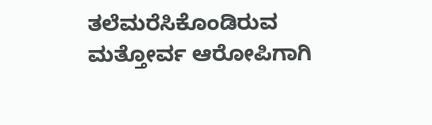ತಲೆಮರೆಸಿಕೊಂಡಿರುವ ಮತ್ತೋರ್ವ ಆರೋಪಿಗಾಗಿ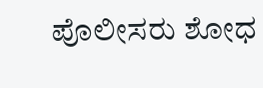ಪೊಲೀಸರು ಶೋಧ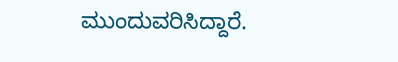ಮುಂದುವರಿಸಿದ್ದಾರೆ.